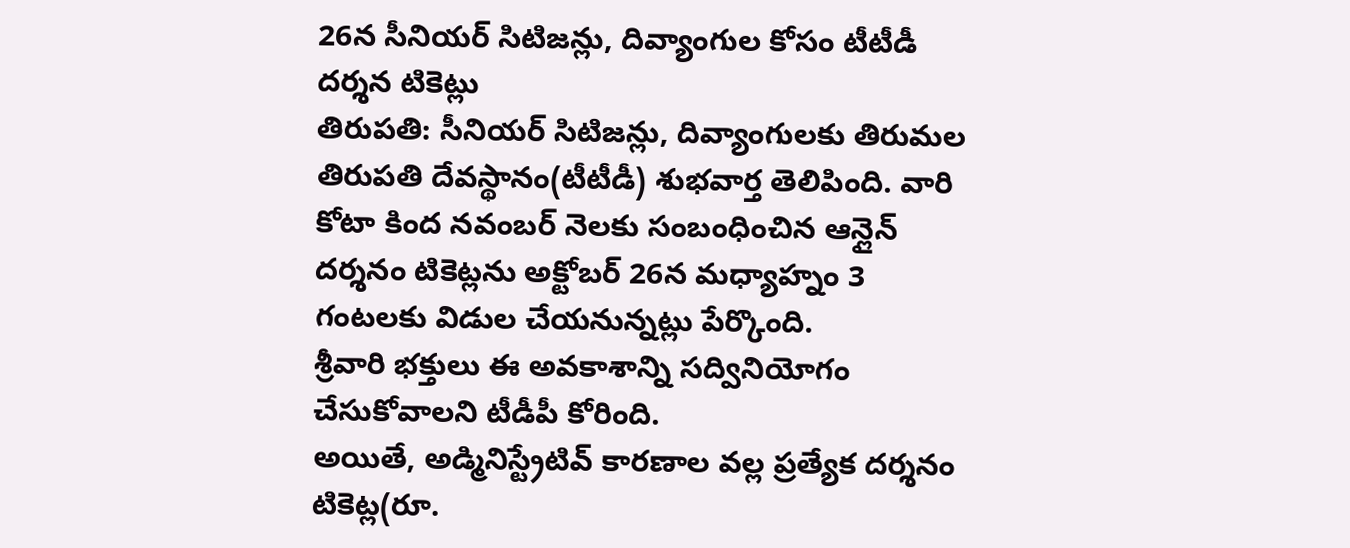26న సీనియర్ సిటిజన్లు, దివ్యాంగుల కోసం టీటీడీ దర్శన టికెట్లు
తిరుపతి: సీనియర్ సిటిజన్లు, దివ్యాంగులకు తిరుమల తిరుపతి దేవస్థానం(టీటీడీ) శుభవార్త తెలిపింది. వారి కోటా కింద నవంబర్ నెలకు సంబంధించిన ఆన్లైన్ దర్శనం టికెట్లను అక్టోబర్ 26న మధ్యాహ్నం 3 గంటలకు విడుల చేయనున్నట్లు పేర్కొంది.
శ్రీవారి భక్తులు ఈ అవకాశాన్ని సద్వినియోగం చేసుకోవాలని టీడీపీ కోరింది.
అయితే, అడ్మినిస్ట్రేటివ్ కారణాల వల్ల ప్రత్యేక దర్శనం టికెట్ల(రూ.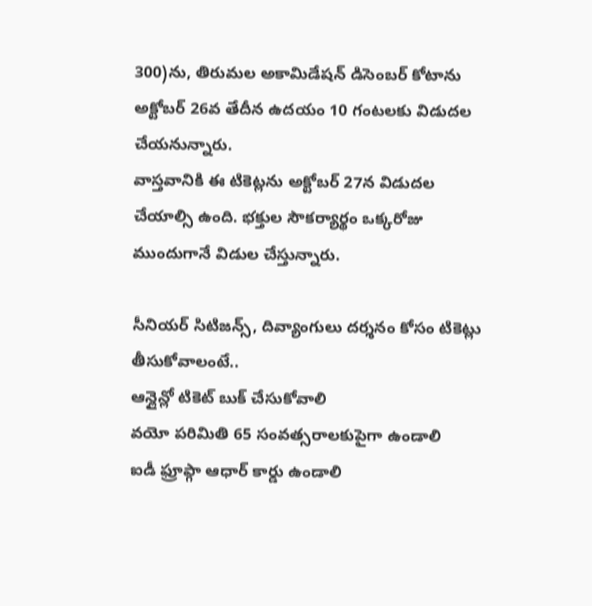300)ను, తిరుమల అకామిడేషన్ డిసెంబర్ కోటాను అక్టోబర్ 26వ తేదీన ఉదయం 10 గంటలకు విడుదల చేయనున్నారు.
వాస్తవానికి ఈ టికెట్లను అక్టోబర్ 27న విడుదల చేయాల్సి ఉంది. భక్తుల సౌకర్యార్థం ఒక్కరోజు ముందుగానే విడుల చేస్తున్నారు.

సీనియర్ సిటిజన్స్, దివ్యాంగులు దర్శనం కోసం టికెట్లు తీసుకోవాలంటే..
ఆన్లైన్లో టికెట్ బుక్ చేసుకోవాలి
వయో పరిమితి 65 సంవత్సరాలకుపైగా ఉండాలి
ఐడీ ఫ్రూప్గా ఆధార్ కార్డు ఉండాలి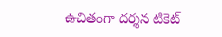ఉచితంగా దర్శన టికెట్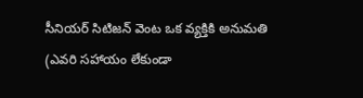సీనియర్ సిటిజన్ వెంట ఒక వ్యక్తికి అనుమతి (ఎవరి సహాయం లేకుండా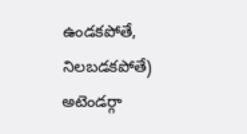ఉండకపోతే, నిలబడకపోతే)
అటెండర్గా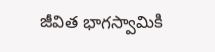జీవిత భాగస్వామికి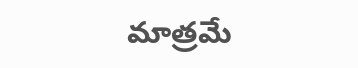మాత్రమే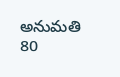అనుమతి
80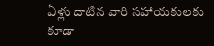ఏళ్లు దాటిన వారి సహాయకులకు కూడా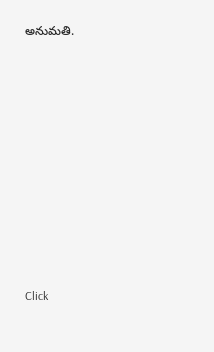అనుమతి.












Click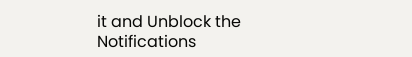it and Unblock the Notifications